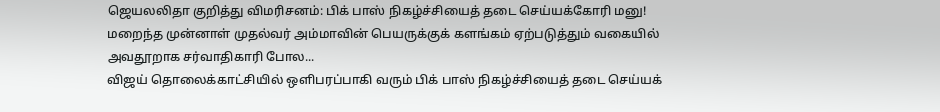ஜெயலலிதா குறித்து விமரிசனம்: பிக் பாஸ் நிகழ்ச்சியைத் தடை செய்யக்கோரி மனு!
மறைந்த முன்னாள் முதல்வர் அம்மாவின் பெயருக்குக் களங்கம் ஏற்படுத்தும் வகையில் அவதூறாக சர்வாதிகாரி போல...
விஜய் தொலைக்காட்சியில் ஒளிபரப்பாகி வரும் பிக் பாஸ் நிகழ்ச்சியைத் தடை செய்யக்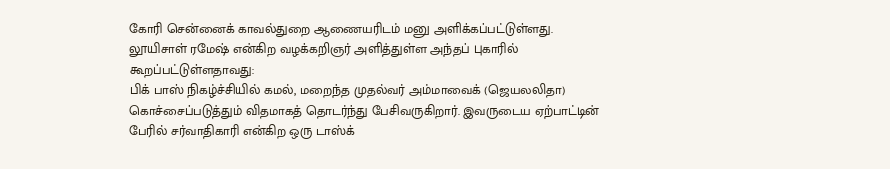கோரி சென்னைக் காவல்துறை ஆணையரிடம் மனு அளிக்கப்பட்டுள்ளது.
லூயிசாள் ரமேஷ் என்கிற வழக்கறிஞர் அளித்துள்ள அந்தப் புகாரில் கூறப்பட்டுள்ளதாவது:
பிக் பாஸ் நிகழ்ச்சியில் கமல், மறைந்த முதல்வர் அம்மாவைக் (ஜெயலலிதா) கொச்சைப்படுத்தும் விதமாகத் தொடர்ந்து பேசிவருகிறார். இவருடைய ஏற்பாட்டின் பேரில் சர்வாதிகாரி என்கிற ஒரு டாஸ்க்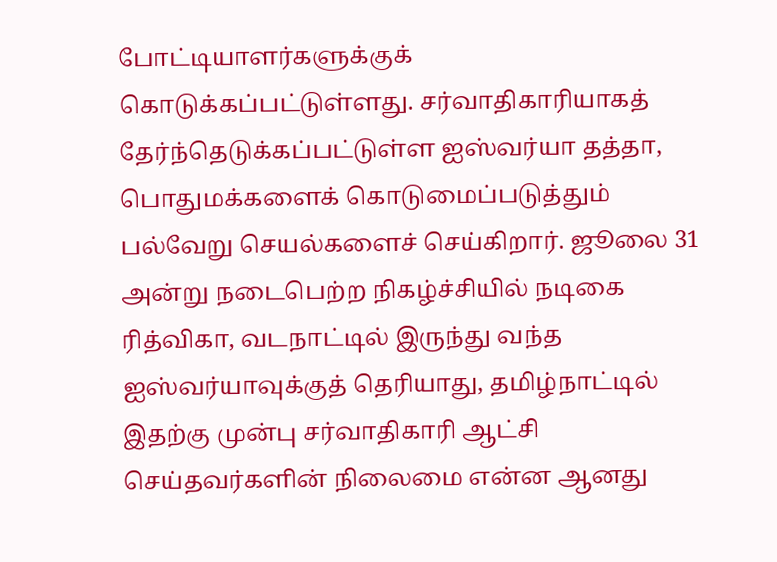போட்டியாளர்களுக்குக் கொடுக்கப்பட்டுள்ளது. சர்வாதிகாரியாகத் தேர்ந்தெடுக்கப்பட்டுள்ள ஐஸ்வர்யா தத்தா, பொதுமக்களைக் கொடுமைப்படுத்தும் பல்வேறு செயல்களைச் செய்கிறார். ஜூலை 31 அன்று நடைபெற்ற நிகழ்ச்சியில் நடிகை ரித்விகா, வடநாட்டில் இருந்து வந்த ஐஸ்வர்யாவுக்குத் தெரியாது, தமிழ்நாட்டில் இதற்கு முன்பு சர்வாதிகாரி ஆட்சி செய்தவர்களின் நிலைமை என்ன ஆனது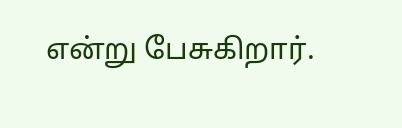என்று பேசுகிறார்.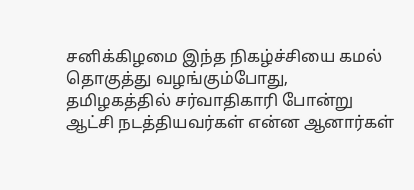சனிக்கிழமை இந்த நிகழ்ச்சியை கமல் தொகுத்து வழங்கும்போது, தமிழகத்தில் சர்வாதிகாரி போன்று ஆட்சி நடத்தியவர்கள் என்ன ஆனார்கள்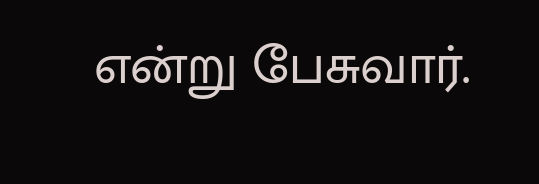என்று பேசுவார்.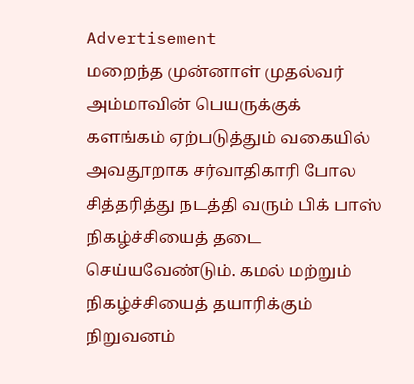Advertisement
மறைந்த முன்னாள் முதல்வர் அம்மாவின் பெயருக்குக் களங்கம் ஏற்படுத்தும் வகையில் அவதூறாக சர்வாதிகாரி போல சித்தரித்து நடத்தி வரும் பிக் பாஸ் நிகழ்ச்சியைத் தடை செய்யவேண்டும். கமல் மற்றும் நிகழ்ச்சியைத் தயாரிக்கும் நிறுவனம்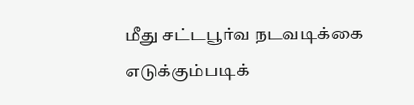மீது சட்டபூர்வ நடவடிக்கை எடுக்கும்படிக்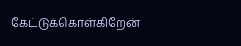கேட்டுக்கொள்கிறேன்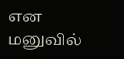என மனுவில்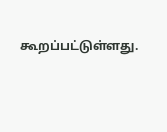கூறப்பட்டுள்ளது.